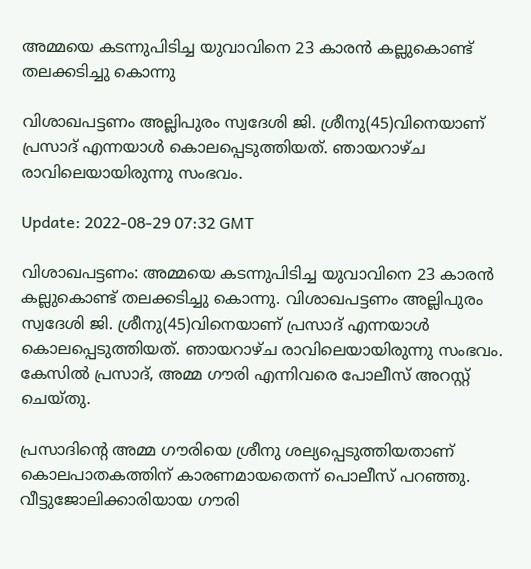അമ്മയെ കടന്നുപിടിച്ച യുവാവിനെ 23 കാരൻ കല്ലുകൊണ്ട് തലക്കടിച്ചു കൊന്നു

വിശാഖപട്ടണം അല്ലിപുരം സ്വദേശി ജി. ശ്രീനു(45)വിനെയാണ് പ്രസാദ് എന്നയാൾ കൊലപ്പെടുത്തിയത്. ഞായറാഴ്ച രാവിലെയായിരുന്നു സംഭവം.

Update: 2022-08-29 07:32 GMT

വിശാഖപട്ടണം: അമ്മയെ കടന്നുപിടിച്ച യുവാവിനെ 23 കാരൻ കല്ലുകൊണ്ട് തലക്കടിച്ചു കൊന്നു. വിശാഖപട്ടണം അല്ലിപുരം സ്വദേശി ജി. ശ്രീനു(45)വിനെയാണ് പ്രസാദ് എന്നയാൾ കൊലപ്പെടുത്തിയത്. ഞായറാഴ്ച രാവിലെയായിരുന്നു സംഭവം. കേസിൽ പ്രസാദ്, അമ്മ ഗൗരി എന്നിവരെ പോലീസ് അറസ്റ്റ് ചെയ്തു.

പ്രസാദിന്റെ അമ്മ ഗൗരിയെ ശ്രീനു ശല്യപ്പെടുത്തിയതാണ് കൊലപാതകത്തിന് കാരണമായതെന്ന് പൊലീസ് പറഞ്ഞു. വീട്ടുജോലിക്കാരിയായ ഗൗരി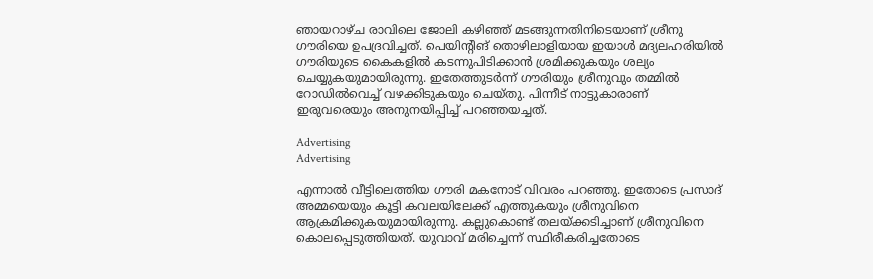ഞായറാഴ്ച രാവിലെ ജോലി കഴിഞ്ഞ് മടങ്ങുന്നതിനിടെയാണ് ശ്രീനു ഗൗരിയെ ഉപദ്രവിച്ചത്. പെയിന്റിങ് തൊഴിലാളിയായ ഇയാൾ മദ്യലഹരിയിൽ ഗൗരിയുടെ കൈകളിൽ കടന്നുപിടിക്കാൻ ശ്രമിക്കുകയും ശല്യം ചെയ്യുകയുമായിരുന്നു. ഇതേത്തുടർന്ന് ഗൗരിയും ശ്രീനുവും തമ്മിൽ റോഡിൽവെച്ച് വഴക്കിടുകയും ചെയ്തു. പിന്നീട് നാട്ടുകാരാണ് ഇരുവരെയും അനുനയിപ്പിച്ച് പറഞ്ഞയച്ചത്.

Advertising
Advertising

എന്നാൽ വീട്ടിലെത്തിയ ഗൗരി മകനോട് വിവരം പറഞ്ഞു. ഇതോടെ പ്രസാദ് അമ്മയെയും കൂട്ടി കവലയിലേക്ക് എത്തുകയും ശ്രീനുവിനെ ആക്രമിക്കുകയുമായിരുന്നു. കല്ലുകൊണ്ട് തലയ്ക്കടിച്ചാണ് ശ്രീനുവിനെ കൊലപ്പെടുത്തിയത്. യുവാവ് മരിച്ചെന്ന് സ്ഥിരീകരിച്ചതോടെ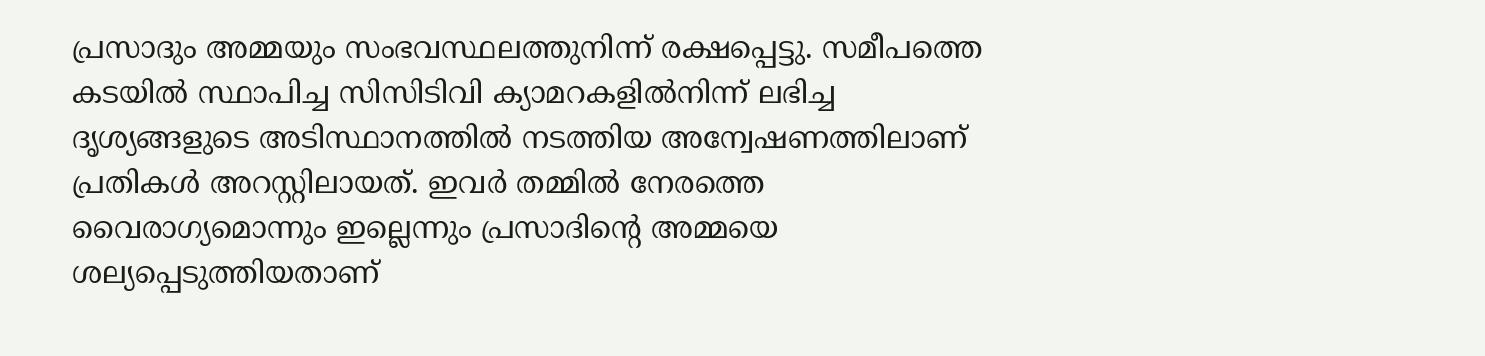പ്രസാദും അമ്മയും സംഭവസ്ഥലത്തുനിന്ന് രക്ഷപ്പെട്ടു. സമീപത്തെ കടയിൽ സ്ഥാപിച്ച സിസിടിവി ക്യാമറകളിൽനിന്ന് ലഭിച്ച ദൃശ്യങ്ങളുടെ അടിസ്ഥാനത്തിൽ നടത്തിയ അന്വേഷണത്തിലാണ് പ്രതികൾ അറസ്റ്റിലായത്. ഇവർ തമ്മിൽ നേരത്തെ വൈരാഗ്യമൊന്നും ഇല്ലെന്നും പ്രസാദിന്റെ അമ്മയെ ശല്യപ്പെടുത്തിയതാണ്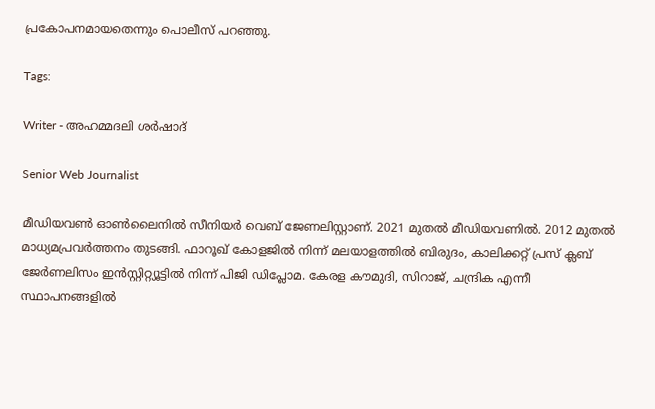പ്രകോപനമായതെന്നും പൊലീസ് പറഞ്ഞു.

Tags:

Writer - അഹമ്മദലി ശര്‍ഷാദ്

Senior Web Journalist

മീഡിയവൺ ഓൺലൈനിൽ സീനിയർ വെബ് ജേണലിസ്റ്റാണ്. 2021 മുതൽ മീഡിയവണിൽ. 2012 മുതൽ മാധ്യമപ്രവർത്തനം തുടങ്ങി. ഫാറൂഖ് കോളജിൽ നിന്ന് മലയാളത്തിൽ ബിരുദം, കാലിക്കറ്റ് പ്രസ് ക്ലബ് ജേർണലിസം ഇൻസ്റ്റിറ്റ്യൂട്ടിൽ നിന്ന് പിജി ഡിപ്ലോമ. കേരള കൗമുദി, സിറാജ്, ചന്ദ്രിക എന്നീ സ്ഥാപനങ്ങളിൽ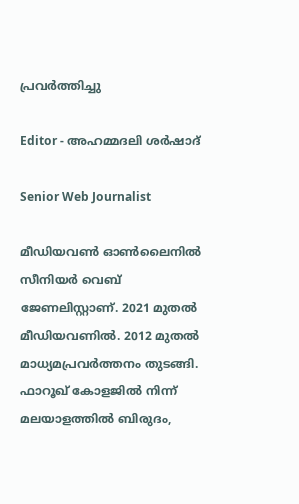പ്രവർത്തിച്ചു

Editor - അഹമ്മദലി ശര്‍ഷാദ്

Senior Web Journalist

മീഡിയവൺ ഓൺലൈനിൽ സീനിയർ വെബ് ജേണലിസ്റ്റാണ്. 2021 മുതൽ മീഡിയവണിൽ. 2012 മുതൽ മാധ്യമപ്രവർത്തനം തുടങ്ങി. ഫാറൂഖ് കോളജിൽ നിന്ന് മലയാളത്തിൽ ബിരുദം,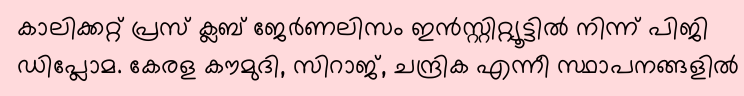കാലിക്കറ്റ് പ്രസ് ക്ലബ് ജേർണലിസം ഇൻസ്റ്റിറ്റ്യൂട്ടിൽ നിന്ന് പിജി ഡിപ്ലോമ. കേരള കൗമുദി, സിറാജ്, ചന്ദ്രിക എന്നീ സ്ഥാപനങ്ങളിൽ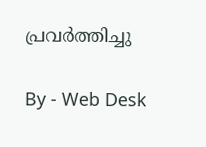പ്രവർത്തിച്ചു

By - Web Desk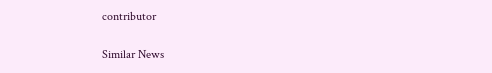contributor

Similar News